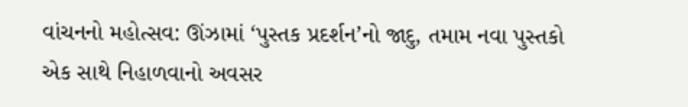વાંચનનો મહોત્સવ: ઊંઝામાં ‘પુસ્તક પ્રદર્શન’નો જાદુ, તમામ નવા પુસ્તકો એક સાથે નિહાળવાનો અવસર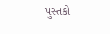પુસ્તકો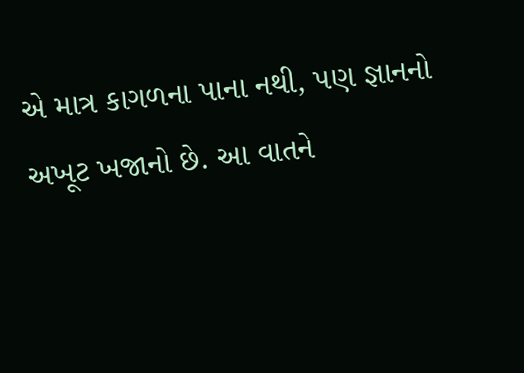એ માત્ર કાગળના પાના નથી, પણ જ્ઞાનનો અખૂટ ખજાનો છે. આ વાતને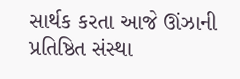સાર્થક કરતા આજે ઊંઝાની પ્રતિષ્ઠિત સંસ્થા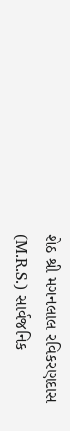શેઠ શ્રી મગનલાલ રવિકરણદાસ (M.R.S.) સાર્વજનિક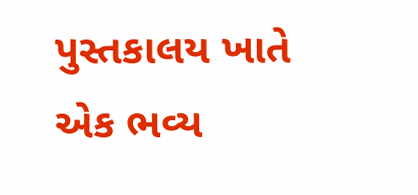પુસ્તકાલય ખાતે એક ભવ્ય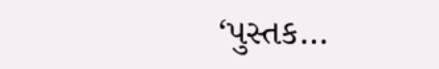‘પુસ્તક…